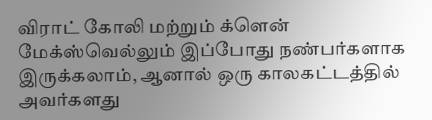விராட் கோலி மற்றும் க்ளென் மேக்ஸ்வெல்லும் இப்போது நண்பர்களாக இருக்கலாம், ஆனால் ஒரு காலகட்டத்தில் அவர்களது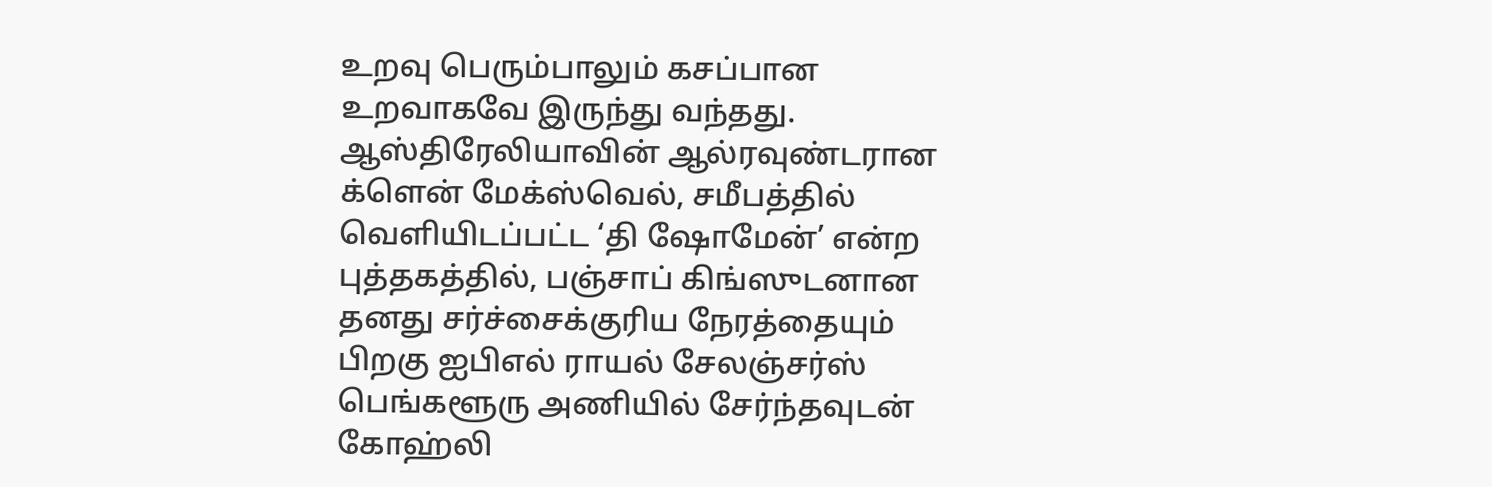உறவு பெரும்பாலும் கசப்பான உறவாகவே இருந்து வந்தது.
ஆஸ்திரேலியாவின் ஆல்ரவுண்டரான க்ளென் மேக்ஸ்வெல், சமீபத்தில் வெளியிடப்பட்ட ‘தி ஷோமேன்’ என்ற புத்தகத்தில், பஞ்சாப் கிங்ஸுடனான தனது சர்ச்சைக்குரிய நேரத்தையும் பிறகு ஐபிஎல் ராயல் சேலஞ்சர்ஸ் பெங்களூரு அணியில் சேர்ந்தவுடன் கோஹ்லி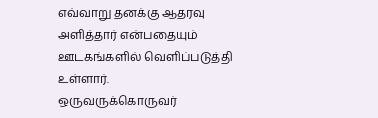எவ்வாறு தனக்கு ஆதரவு அளித்தார் என்பதையும் ஊடகங்களில் வெளிப்படுத்தி உள்ளார்.
ஒருவருக்கொருவர்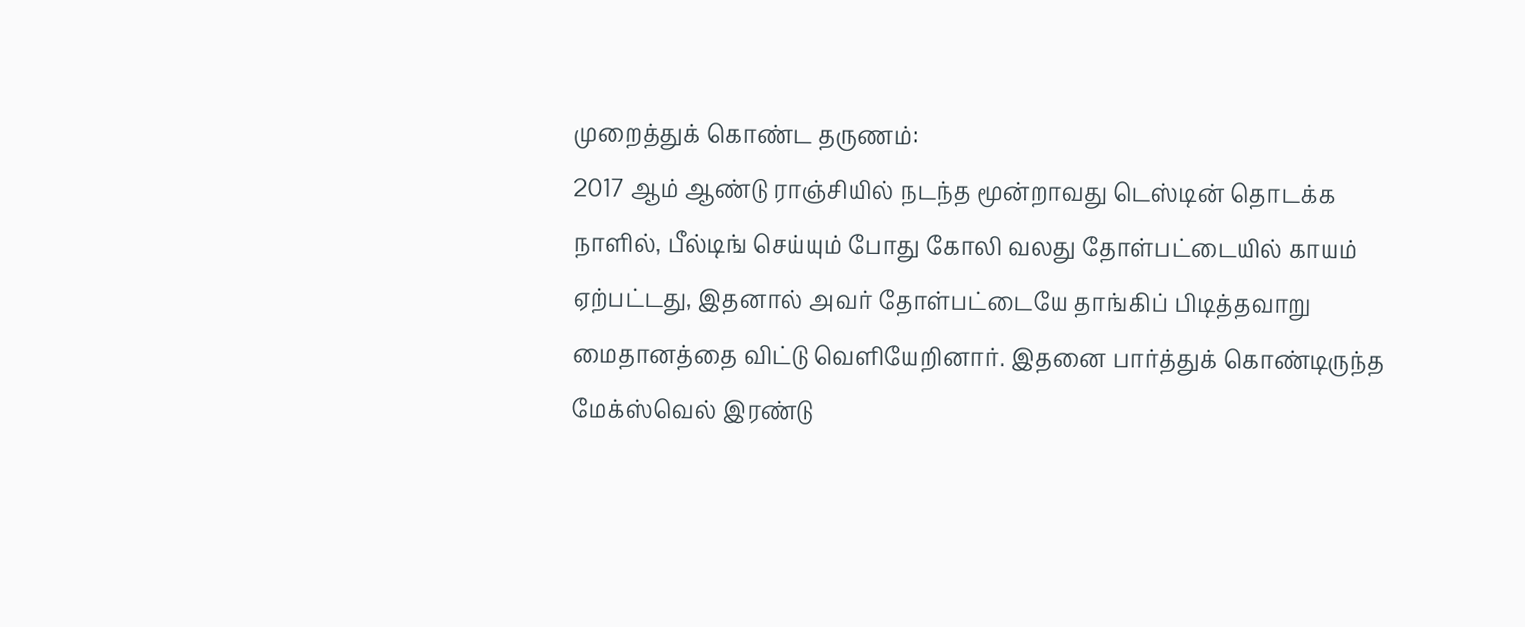முறைத்துக் கொண்ட தருணம்:
2017 ஆம் ஆண்டு ராஞ்சியில் நடந்த மூன்றாவது டெஸ்டின் தொடக்க நாளில், பீல்டிங் செய்யும் போது கோலி வலது தோள்பட்டையில் காயம் ஏற்பட்டது, இதனால் அவர் தோள்பட்டையே தாங்கிப் பிடித்தவாறு மைதானத்தை விட்டு வெளியேறினார். இதனை பார்த்துக் கொண்டிருந்த மேக்ஸ்வெல் இரண்டு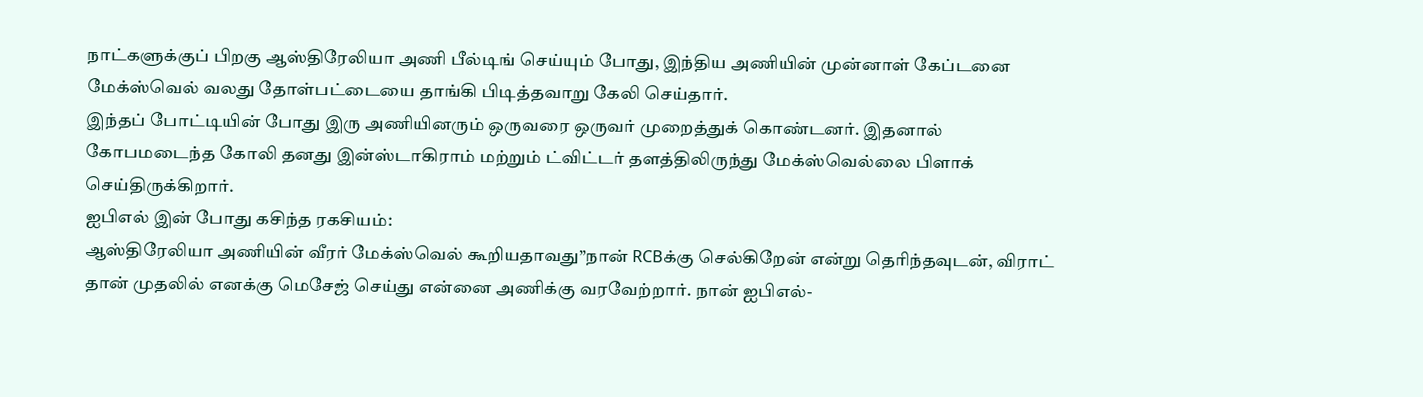நாட்களுக்குப் பிறகு ஆஸ்திரேலியா அணி பீல்டிங் செய்யும் போது, இந்திய அணியின் முன்னாள் கேப்டனை மேக்ஸ்வெல் வலது தோள்பட்டையை தாங்கி பிடித்தவாறு கேலி செய்தார்.
இந்தப் போட்டியின் போது இரு அணியினரும் ஒருவரை ஒருவர் முறைத்துக் கொண்டனர். இதனால் கோபமடைந்த கோலி தனது இன்ஸ்டாகிராம் மற்றும் ட்விட்டர் தளத்திலிருந்து மேக்ஸ்வெல்லை பிளாக் செய்திருக்கிறார்.
ஐபிஎல் இன் போது கசிந்த ரகசியம்:
ஆஸ்திரேலியா அணியின் வீரர் மேக்ஸ்வெல் கூறியதாவது”நான் RCBக்கு செல்கிறேன் என்று தெரிந்தவுடன், விராட் தான் முதலில் எனக்கு மெசேஜ் செய்து என்னை அணிக்கு வரவேற்றார். நான் ஐபிஎல்-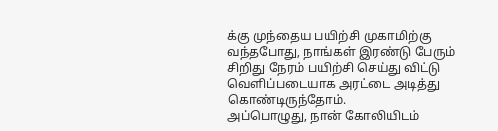க்கு முந்தைய பயிற்சி முகாமிற்கு வந்தபோது, நாங்கள் இரண்டு பேரும் சிறிது நேரம் பயிற்சி செய்து விட்டு வெளிப்படையாக அரட்டை அடித்து கொண்டிருந்தோம்.
அப்பொழுது, நான் கோலியிடம்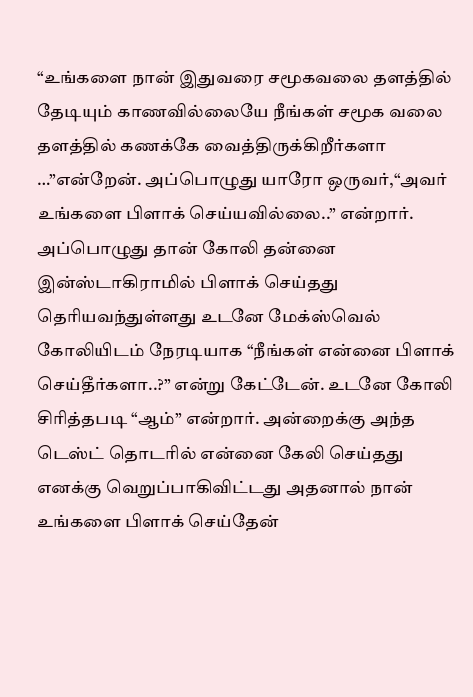“உங்களை நான் இதுவரை சமூகவலை தளத்தில் தேடியும் காணவில்லையே நீங்கள் சமூக வலை தளத்தில் கணக்கே வைத்திருக்கிறீர்களா …”என்றேன். அப்பொழுது யாரோ ஒருவர்,“அவர் உங்களை பிளாக் செய்யவில்லை..” என்றார். அப்பொழுது தான் கோலி தன்னை இன்ஸ்டாகிராமில் பிளாக் செய்தது தெரியவந்துள்ளது உடனே மேக்ஸ்வெல் கோலியிடம் நேரடியாக “நீங்கள் என்னை பிளாக் செய்தீர்களா..?” என்று கேட்டேன். உடனே கோலி சிரித்தபடி “ஆம்” என்றார். அன்றைக்கு அந்த டெஸ்ட் தொடரில் என்னை கேலி செய்தது எனக்கு வெறுப்பாகிவிட்டது அதனால் நான் உங்களை பிளாக் செய்தேன்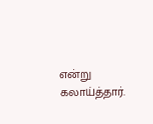என்று கலாய்த்தார்.